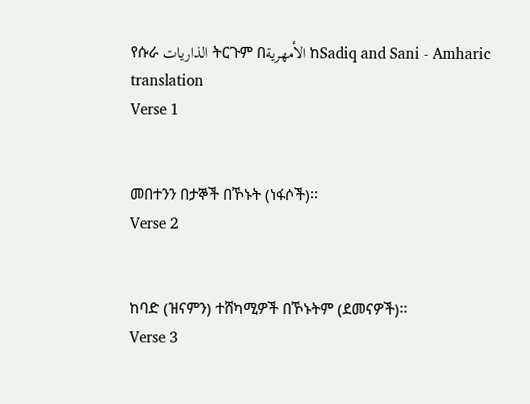የሱራ الذاريات ትርጉም በالأمهرية ከSadiq and Sani - Amharic translation
Verse 1


መበተንን በታኞች በኾኑት (ነፋሶች)፡፡
Verse 2


ከባድ (ዝናምን) ተሸካሚዎች በኾኑትም (ደመናዎች)፡፡
Verse 3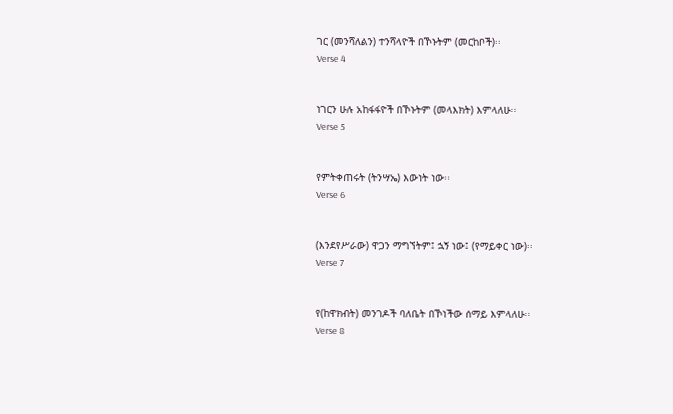ገር (መንሻለልን) ተንሻላዮች በኾኑትም (መርከቦች)፡፡
Verse 4


ነገርን ሁሉ አከፋፋዮች በኾኑትም (መላእክት) እምላለሁ፡፡
Verse 5


የምትቀጠሩት (ትንሣኤ) እውነት ነው፡፡
Verse 6


(እንደየሥራው) ዋጋን ማግኘትም፤ ኋኝ ነው፤ (የማይቀር ነው)፡፡
Verse 7


የ(ከዋክብት) መንገዶች ባለቤት በኾነችው ሰማይ እምላለሁ፡፡
Verse 8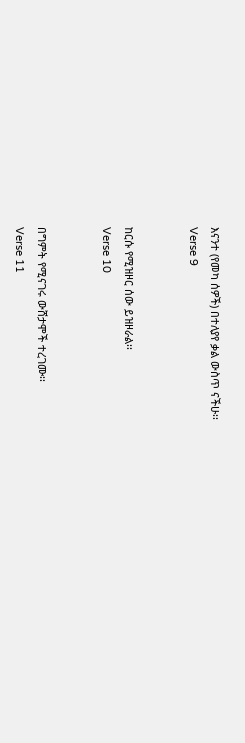እናንተ (የመካ ሰዎች) በተለያየ ቃል ውስጥ ናችሁ፡፡
Verse 9


ከርሱ የሚዝዞር ሰው ይዝዞራል፡፡
Verse 10


በግምት የሚናገሩ ውሸታሞች ተረገሙ፡፡
Verse 11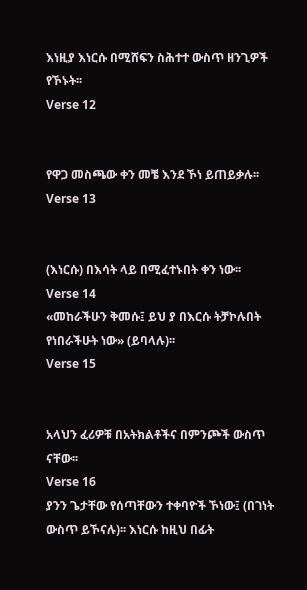እነዚያ እነርሱ በሚሸፍን ስሕተተ ውስጥ ዘንጊዎች የኾኑት፡፡
Verse 12


የዋጋ መስጫው ቀን መቼ እንደ ኾነ ይጠይቃሉ፡፡
Verse 13


(እነርሱ) በእሳት ላይ በሚፈተኑበት ቀን ነው፡፡
Verse 14
«መከራችሁን ቅመሱ፤ ይህ ያ በእርሱ ትቻኮሉበት የነበራችሁት ነው» (ይባላሉ)፡፡
Verse 15


አላህን ፈሪዎቹ በአትክልቶችና በምንጮች ውስጥ ናቸው፡፡
Verse 16
ያንን ጌታቸው የሰጣቸውን ተቀባዮች ኾነው፤ (በገነት ውስጥ ይኾናሉ)፡፡ እነርሱ ከዚህ በፊት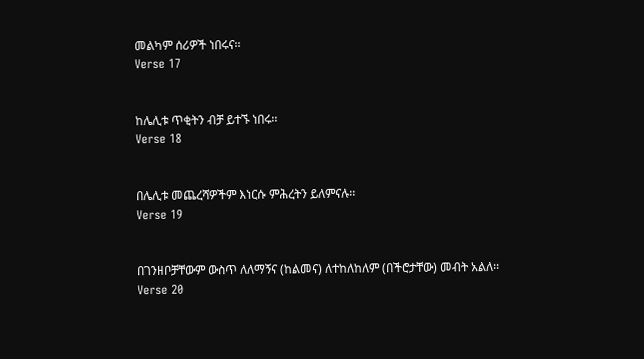መልካም ሰሪዎች ነበሩና፡፡
Verse 17


ከሌሊቱ ጥቂትን ብቻ ይተኙ ነበሩ፡፡
Verse 18


በሌሊቱ መጨረሻዎችም እነርሱ ምሕረትን ይለምናሉ፡፡
Verse 19


በገንዘቦቻቸውም ውስጥ ለለማኝና (ከልመና) ለተከለከለም (በችሮታቸው) መብት አልለ፡፡
Verse 20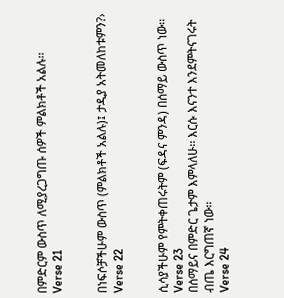በምድርም ውስጥ ለሚያረጋግጡ ሰዎች ምልክቶች አልሉ፡፡
Verse 21


በነፍሶቻችሁም ውስጥ (ምልክቶች አልሉ)፤ ታዲያ አትመለከቱምን?›
Verse 22


ሲሳያችሁም የምትቀጠሩትም (ፍዳና ምንዳ) በሰማይ ውስጥ ነው፡፡
Verse 23
በሰማይና በምድር ጌታም እምላለሁ፡፡ እርሱ እናንተ እንደምትናገሩት ብጤ እርግጠኛ ነው፡፡
Verse 24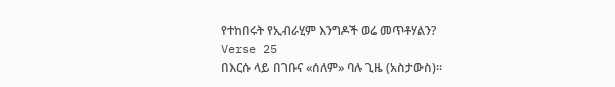የተከበሩት የኢብራሂም እንግዶች ወሬ መጥቶሃልን?
Verse 25
በእርሱ ላይ በገቡና «ሰለም» ባሉ ጊዜ (አስታውስ)፡፡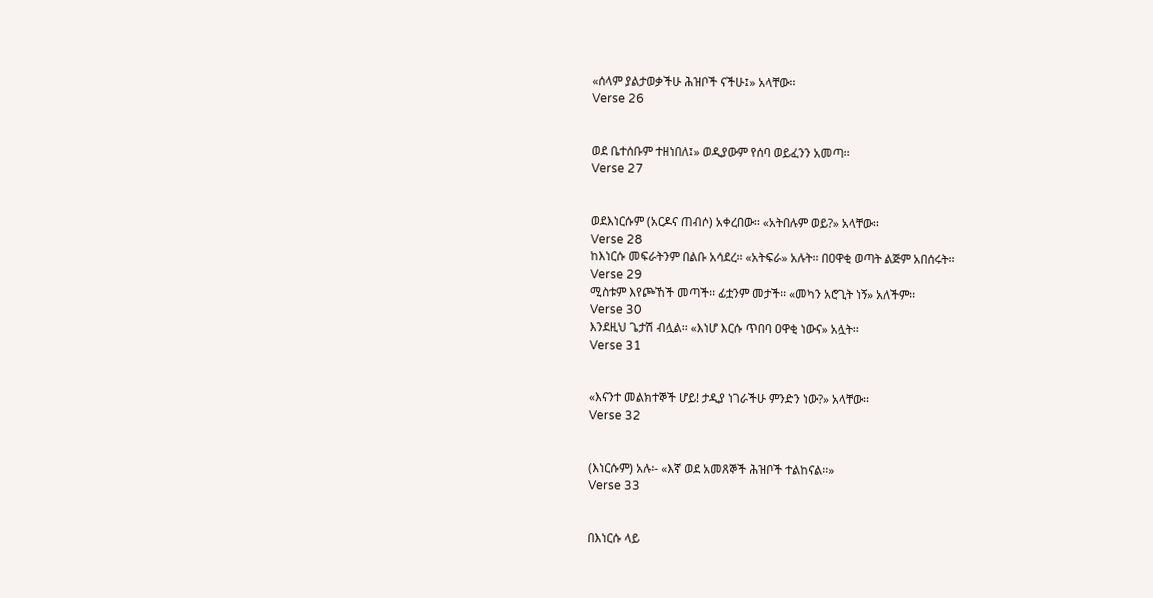«ሰላም ያልታወቃችሁ ሕዝቦች ናችሁ፤» አላቸው፡፡
Verse 26


ወደ ቤተሰቡም ተዘነበለ፤» ወዲያውም የሰባ ወይፈንን አመጣ፡፡
Verse 27


ወደእነርሱም (አርዶና ጠብሶ) አቀረበው፡፡ «አትበሉም ወይ?» አላቸው፡፡
Verse 28
ከእነርሱ መፍራትንም በልቡ አሳደረ፡፡ «አትፍራ» አሉት፡፡ በዐዋቂ ወጣት ልጅም አበሰሩት፡፡
Verse 29
ሚስቱም እየጮኸች መጣች፡፡ ፊቷንም መታች፡፡ «መካን አሮጊት ነኝ» አለችም፡፡
Verse 30
እንደዚህ ጌታሽ ብሏል፡፡ «እነሆ እርሱ ጥበባ ዐዋቂ ነውና» አሏት፡፡
Verse 31


«እናንተ መልክተኞች ሆይ! ታዲያ ነገራችሁ ምንድን ነው?» አላቸው፡፡
Verse 32


(እነርሱም) አሉ፡- «እኛ ወደ አመጸኞች ሕዝቦች ተልከናል፡፡»
Verse 33


በእነርሱ ላይ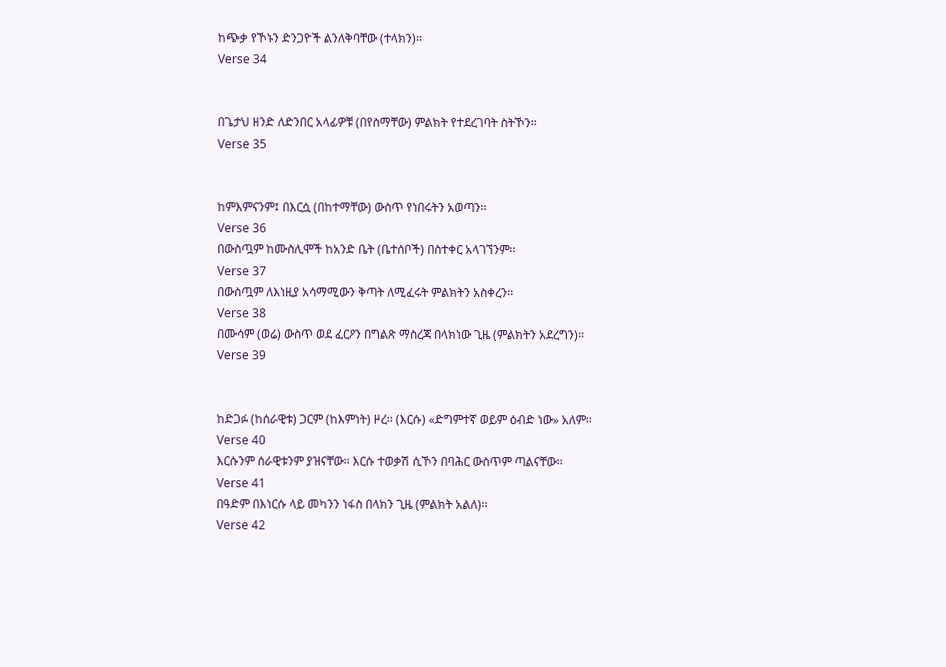ከጭቃ የኾኑን ድንጋዮች ልንለቅባቸው (ተላክን)፡፡
Verse 34


በጌታህ ዘንድ ለድንበር አላፊዎቹ (በየስማቸው) ምልክት የተደረገባት ስትኾን፡፡
Verse 35


ከምእምናንም፤ በእርሷ (በከተማቸው) ውስጥ የነበሩትን አወጣን፡፡
Verse 36
በውስጧም ከሙስሊሞች ከአንድ ቤት (ቤተሰቦች) በስተቀር አላገኘንም፡፡
Verse 37
በውስጧም ለእነዚያ አሳማሚውን ቅጣት ለሚፈሩት ምልክትን አስቀረን፡፡
Verse 38
በሙሳም (ወሬ) ውስጥ ወደ ፈርዖን በግልጽ ማስረጃ በላክነው ጊዜ (ምልክትን አደረግን)፡፡
Verse 39


ከድጋፉ (ከሰራዊቱ) ጋርም (ከእምነት) ዞረ፡፡ (እርሱ) «ድግምተኛ ወይም ዕብድ ነው» አለም፡፡
Verse 40
እርሱንም ሰራዊቱንም ያዝናቸው፡፡ እርሱ ተወቃሽ ሲኾን በባሕር ውስጥም ጣልናቸው፡፡
Verse 41
በዓድም በእነርሱ ላይ መካንን ነፋስ በላክን ጊዜ (ምልክት አልለ)፡፡
Verse 42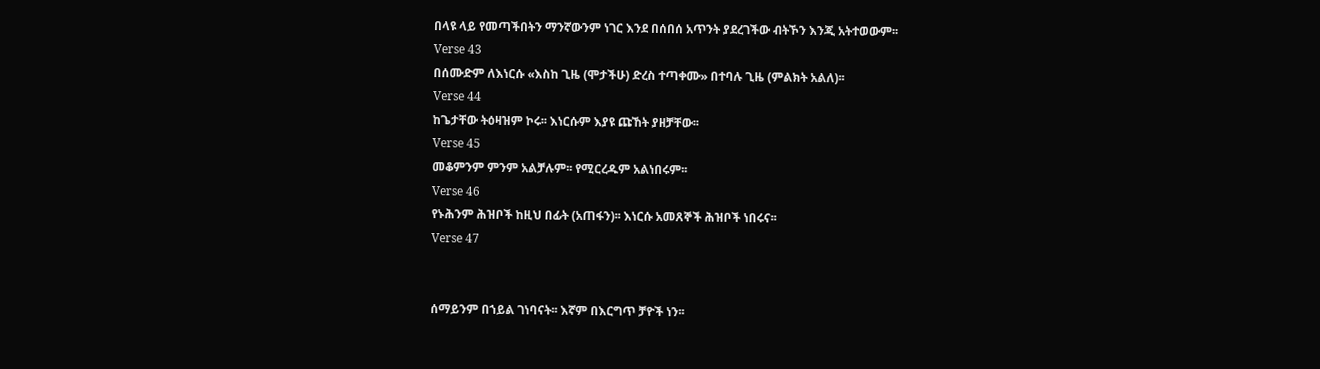በላዩ ላይ የመጣችበትን ማንኛውንም ነገር እንደ በሰበሰ አጥንት ያደረገችው ብትኾን እንጂ አትተወውም፡፡
Verse 43
በሰሙድም ለእነርሱ «እስከ ጊዜ (ሞታችሁ) ድረስ ተጣቀሙ» በተባሉ ጊዜ (ምልክት አልለ)፡፡
Verse 44
ከጌታቸው ትዕዛዝም ኮሩ፡፡ እነርሱም እያዩ ጩኸት ያዘቻቸው፡፡
Verse 45
መቆምንም ምንም አልቻሉም፡፡ የሚርረዱም አልነበሩም፡፡
Verse 46
የኑሕንም ሕዝቦች ከዚህ በፊት (አጠፋን)፡፡ እነርሱ አመጸኞች ሕዝቦች ነበሩና፡፡
Verse 47


ሰማይንም በኀይል ገነባናት፡፡ እኛም በእርግጥ ቻዮች ነን፡፡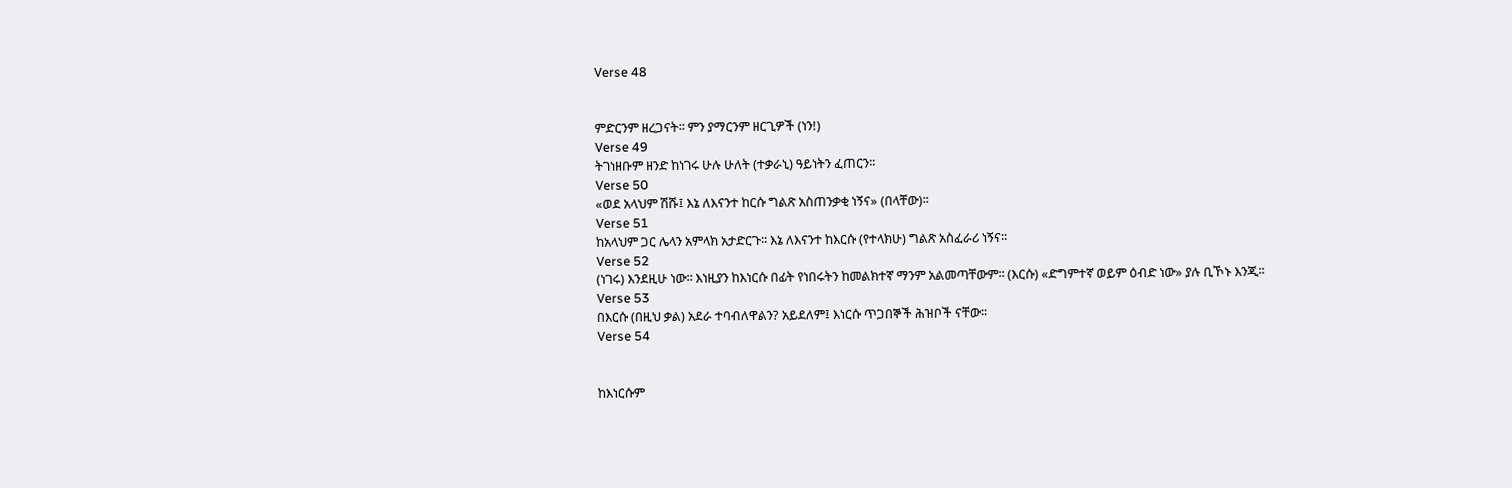Verse 48


ምድርንም ዘረጋናት፡፡ ምን ያማርንም ዘርጊዎች (ነን!)
Verse 49
ትገነዘቡም ዘንድ ከነገሩ ሁሉ ሁለት (ተቃራኒ) ዓይነትን ፈጠርን፡፡
Verse 50
«ወደ አላህም ሽሹ፤ እኔ ለእናንተ ከርሱ ግልጽ አስጠንቃቂ ነኝና» (በላቸው)፡፡
Verse 51
ከአላህም ጋር ሌላን አምላክ አታድርጉ፡፡ እኔ ለእናንተ ከእርሱ (የተላክሁ) ግልጽ አስፈራሪ ነኝና፡፡
Verse 52
(ነገሩ) እንደዚሁ ነው፡፡ እነዚያን ከእነርሱ በፊት የነበሩትን ከመልክተኛ ማንም አልመጣቸውም፡፡ (እርሱ) «ድግምተኛ ወይም ዕብድ ነው» ያሉ ቢኾኑ እንጂ፡፡
Verse 53
በእርሱ (በዚህ ቃል) አደራ ተባብለዋልን? አይደለም፤ እነርሱ ጥጋበኞች ሕዝቦች ናቸው፡፡
Verse 54


ከእነርሱም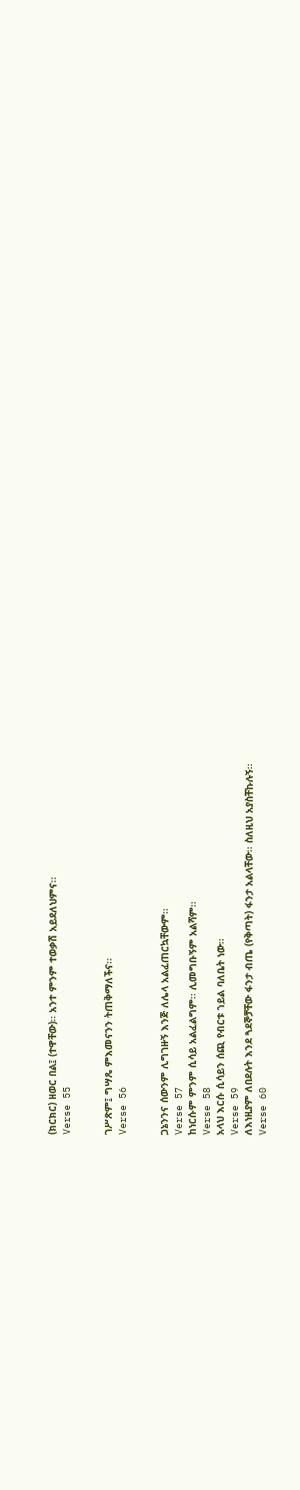(ክርክር) ዘወር በል፤ (ተዋቸው)፡፡ አንተ ምንም ተወቃሽ አይደለህምና፡፡
Verse 55


ገሥጽም፤ ግሣጼ ምእመናንን ትጠቅማለችና፡፡
Verse 56


ጋኔንንና ሰውንም ሊግገዙኝ እንጅ ለሌላ አልፈጠርኳቸውም፡፡
Verse 57
ከነርሱም ምንም ሲሳይ አልፈልግም፡፡ ሊመግቡኝም አልሻም፡፡
Verse 58
አላህ እርሱ ሲሳይን ሰጪ የብርቱ ኀይል ባለቤት ነው፡፡
Verse 59
ለእነዚያም ለበደሉት እንደ ጓደኞቻቸው ፋንታ ብጤ (የቅጣት) ፋንታ አልላቸው፡፡ ስለዚህ አያስቸኩሉኝ፡፡
Verse 60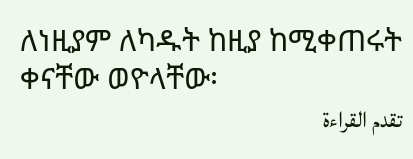ለነዚያም ለካዱት ከዚያ ከሚቀጠሩት ቀናቸው ወዮላቸው፡
تقدم القراءة